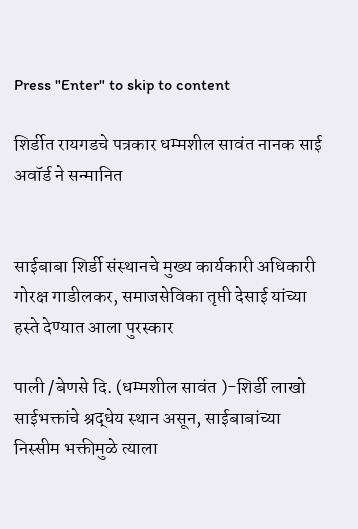Press "Enter" to skip to content

शिर्डीत रायगडचे पत्रकार धम्मशील सावंत नानक साई अवॉर्ड ने सन्मानित


साईबाबा शिर्डी संस्थानचे मुख्य कार्यकारी अधिकारी गोरक्ष गाडीलकर, समाजसेविका तृप्ती देसाई यांच्या हस्ते देण्यात आला पुरस्कार

पाली /बेणसे दि. (धम्मशील सावंत )-शिर्डी लाखो साईभक्तांचे श्रद्धेय स्थान असून, साईबाबांच्या निस्सीम भक्तीमुळे त्याला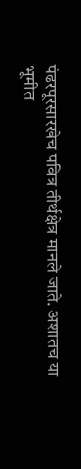पंढरपूरसारखेच पवित्र तीर्थक्षेत्र मानले जाते. अशातच या भूमीत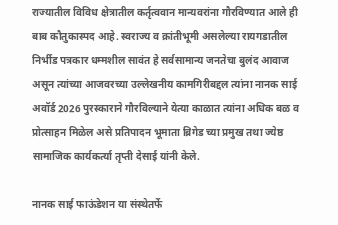राज्यातील विविध क्षेत्रातील कर्तृत्ववान मान्यवरांना गौरविण्यात आले ही बाब कौतुकास्पद आहे. स्वराज्य व क्रांतीभूमी असलेल्या रायगडातील निर्भीड पत्रकार धम्मशील सावंत हे सर्वसामान्य जनतेचा बुलंद आवाज असून त्यांच्या आजवरच्या उल्लेखनीय कामगिरीबद्दल त्यांना नानक साई अवॉर्ड 2026 पुरस्काराने गौरविल्याने येत्या काळात त्यांना अधिक बळ व प्रोत्साहन मिळेल असे प्रतिपादन भूमाता ब्रिगेड च्या प्रमुख तथा ज्येष्ठ सामाजिक कार्यकर्त्या तृप्ती देसाई यांनी केले.

नानक साई फाऊंडेशन या संस्थेतर्फे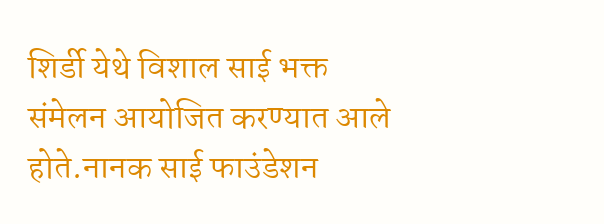शिर्डी येथे विशाल साई भक्त संमेलन आयोजित करण्यात आले होते.नानक साई फाउंडेशन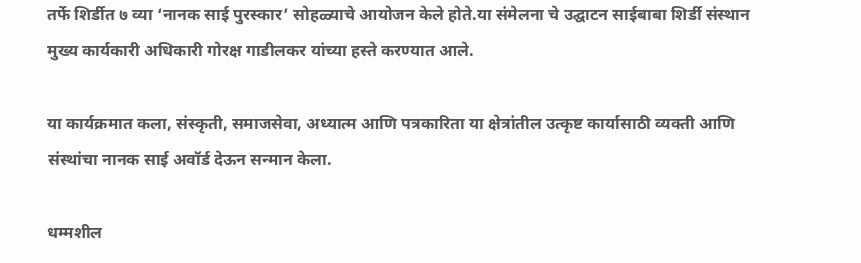तर्फे शिर्डीत ७ व्या ‘नानक साई पुरस्कार’ सोहळ्याचे आयोजन केले होते.या संमेलना चे उद्घाटन साईबाबा शिर्डी संस्थान मुख्य कार्यकारी अधिकारी गोरक्ष गाडीलकर यांच्या हस्ते करण्यात आले.

या कार्यक्रमात कला, संस्कृती, समाजसेवा, अध्यात्म आणि पत्रकारिता या क्षेत्रांतील उत्कृष्ट कार्यासाठी व्यक्ती आणि संस्थांचा नानक साई अवॉर्ड देऊन सन्मान केला.

धम्मशील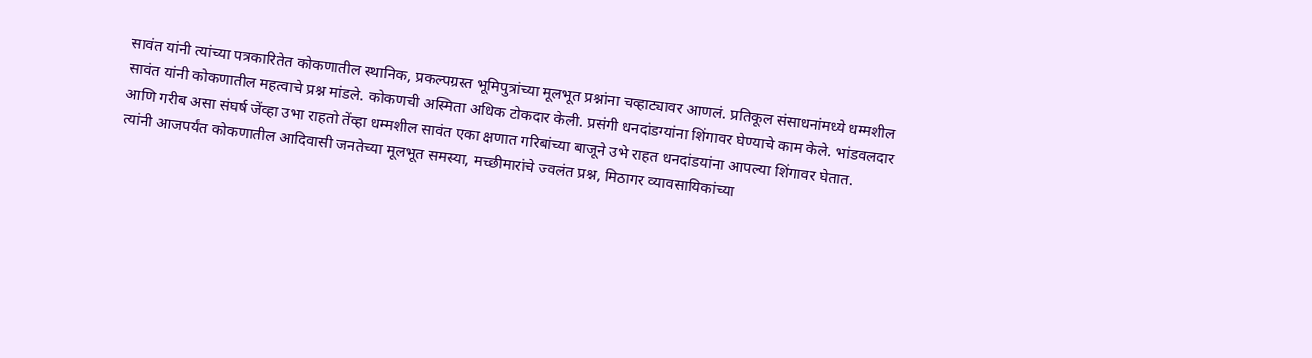सावंत यांनी त्यांच्या पत्रकारितेत कोकणातील स्थानिक, प्रकल्पग्रस्त भूमिपुत्रांच्या मूलभूत प्रश्नांना चव्हाट्यावर आणलं. प्रतिकूल संसाधनांमध्ये धम्मशील सावंत यांनी कोकणातील महत्वाचे प्रश्न मांडले. कोकणची अस्मिता अधिक टोकदार केली. प्रसंगी धनदांडग्यांना शिंगावर घेण्याचे काम केले. भांडवलदार आणि गरीब असा संघर्ष जेंव्हा उभा राहतो तेंव्हा धम्मशील सावंत एका क्षणात गरिबांच्या बाजूने उभे राहत धनदांडयांना आपल्या शिंगावर घेतात.
त्यांनी आजपर्यंत कोकणातील आदिवासी जनतेच्या मूलभूत समस्या, मच्छीमारांचे ज्वलंत प्रश्न, मिठागर व्यावसायिकांच्या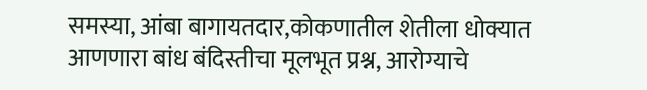समस्या, आंबा बागायतदार,कोकणातील शेतीला धोक्यात आणणारा बांध बंदिस्तीचा मूलभूत प्रश्न, आरोग्याचे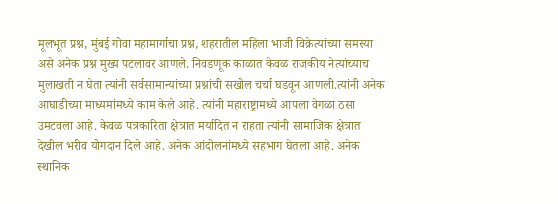मूलभूत प्रश्न, मुंबई गोवा महामार्गाचा प्रश्न, शहरातील महिला भाजी विक्रेत्यांच्या समस्या असे अनेक प्रश्न मुख्य पटलावर आणले. निवडणूक काळात केवळ राजकीय नेत्यांच्याच मुलाखती न घेता त्यांनी सर्वसामान्यांच्या प्रश्नांची सखोल चर्चा घडवून आणली.त्यांनी अनेक आघाडीच्या माध्यमांमध्ये काम केले आहे. त्यांनी महाराष्ट्रामध्ये आपला वेगळा ठसा उमटवला आहे. केवळ पत्रकारिता क्षेत्रात मर्यादित न राहता त्यांनी सामाजिक क्षेत्रात देखील भरीव योगदान दिले आहे. अनेक आंदोलनांमध्ये सहभाग घेतला आहे. अनेक स्थानिक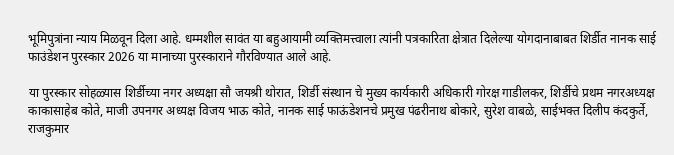भूमिपुत्रांना न्याय मिळवून दिला आहे. धम्मशील सावंत या बहुआयामी व्यक्तिमत्त्वाला त्यांनी पत्रकारिता क्षेत्रात दिलेल्या योगदानाबाबत शिर्डीत नानक साई फाउंडेशन पुरस्कार 2026 या मानाच्या पुरस्काराने गौरविण्यात आले आहे.

या पुरस्कार सोहळ्यास शिर्डीच्या नगर अध्यक्षा सौ जयश्री थोरात, शिर्डी संस्थान चे मुख्य कार्यकारी अधिकारी गोरक्ष गाडीलकर, शिर्डीचे प्रथम नगरअध्यक्ष काकासाहेब कोते, माजी उपनगर अध्यक्ष विजय भाऊ कोते, नानक साई फाऊंडेशनचे प्रमुख पंढरीनाथ बोकारे, सुरेश वाबळे, साईभक्त दिलीप कंदकुर्ते, राजकुमार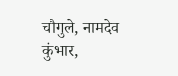चौगुले, नामदेव कुंभार,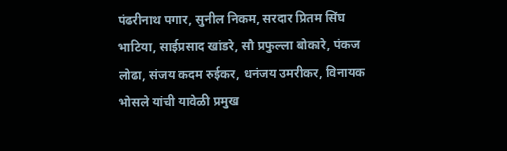पंढरीनाथ पगार, सुनील निकम, सरदार प्रितम सिंघ भाटिया, साईप्रसाद खांडरे, सौ प्रफुल्ला बोकारे, पंकज लोढा, संजय कदम रुईकर, धनंजय उमरीकर, विनायक भोसले यांची यावेळी प्रमुख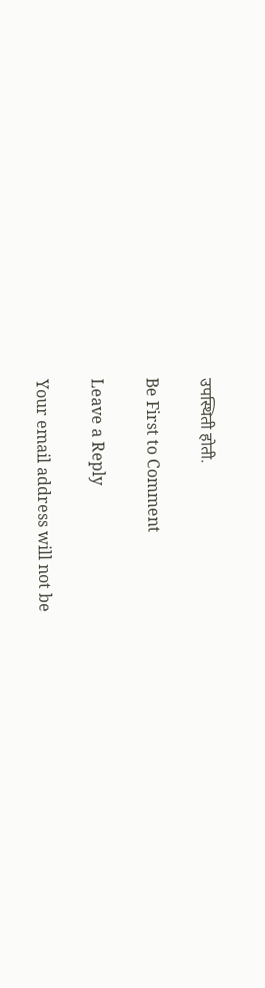उपस्थिती होती.

Be First to Comment

Leave a Reply

Your email address will not be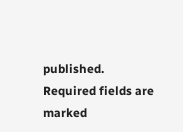published. Required fields are marked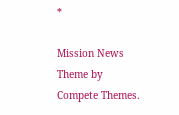*

Mission News Theme by Compete Themes.